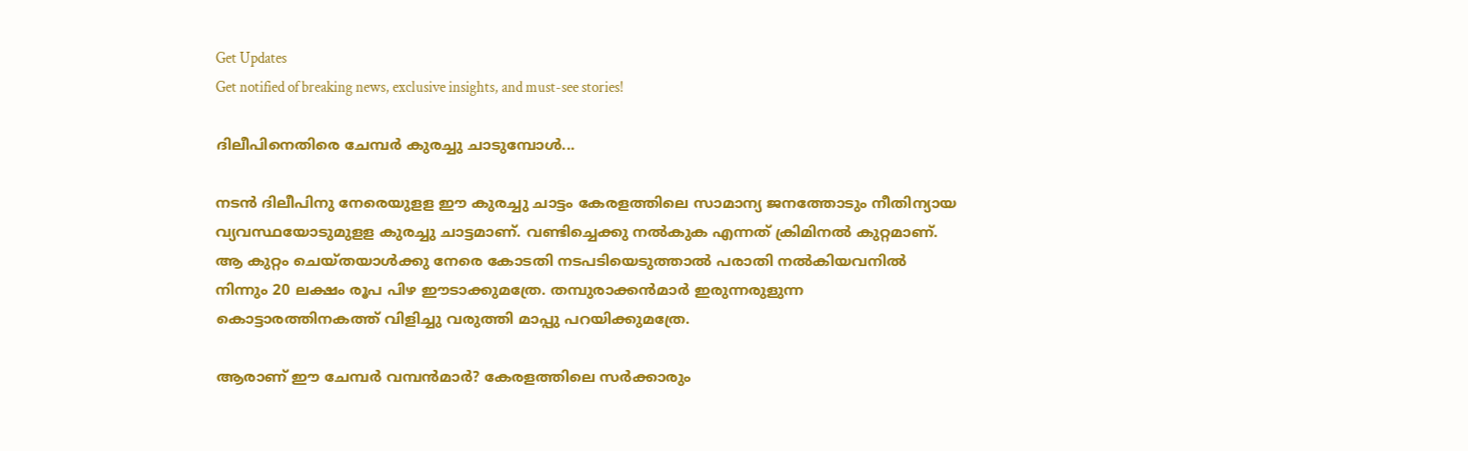Get Updates
Get notified of breaking news, exclusive insights, and must-see stories!

ദിലീപിനെതിരെ ചേമ്പര്‍ കുരച്ചു ചാടുമ്പോള്‍...

നടന്‍ ദിലീപിനു നേരെയുളള ഈ കുരച്ചു ചാട്ടം കേരളത്തിലെ സാമാന്യ ജനത്തോടും നീതിന്യായ വ്യവസ്ഥയോടുമുളള കുരച്ചു ചാട്ടമാണ്. വണ്ടിച്ചെക്കു നല്‍കുക എന്നത് ക്രിമിനല്‍ കുറ്റമാണ്. ആ കുറ്റം ചെയ്തയാള്‍ക്കു നേരെ കോടതി നടപടിയെടുത്താല്‍ പരാതി നല്‍കിയവനില്‍ നിന്നും 20 ലക്ഷം രൂപ പിഴ ഈടാക്കുമത്രേ. തമ്പുരാക്കന്‍മാര്‍ ഇരുന്നരുളുന്ന കൊട്ടാരത്തിനകത്ത് വിളിച്ചു വരുത്തി മാപ്പു പറയിക്കുമത്രേ.

ആരാണ് ഈ ചേമ്പര്‍ വമ്പന്‍മാര്‍? കേരളത്തിലെ സര്‍ക്കാരും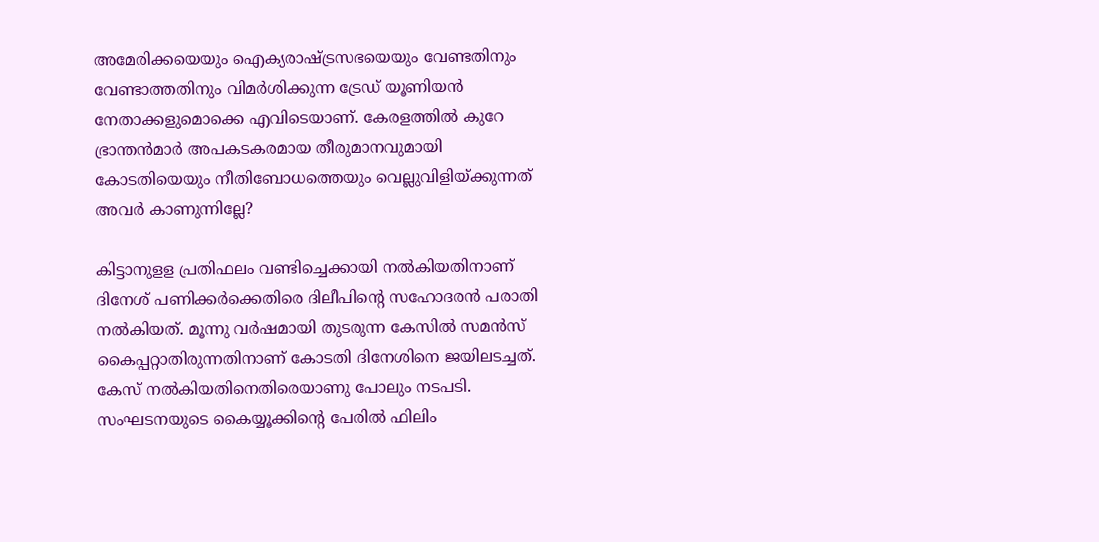അമേരിക്കയെയും ഐക്യരാഷ്ട്രസഭയെയും വേണ്ടതിനും വേണ്ടാത്തതിനും വിമര്‍ശിക്കുന്ന ട്രേഡ് യൂണിയന്‍ നേതാക്കളുമൊക്കെ എവിടെയാണ്. കേരളത്തില്‍ കുറേ ഭ്രാന്തന്‍മാര്‍ അപകടകരമായ തീരുമാനവുമായി കോടതിയെയും നീതിബോധത്തെയും വെല്ലുവിളിയ്ക്കുന്നത് അവര്‍ കാണുന്നില്ലേ?

കിട്ടാനുളള പ്രതിഫലം വണ്ടിച്ചെക്കായി നല്‍കിയതിനാണ് ദിനേശ് പണിക്കര്‍ക്കെതിരെ ദിലീപിന്റെ സഹോദരന്‍ പരാതി നല്‍കിയത്. മൂന്നു വര്‍ഷമായി തുടരുന്ന കേസില്‍ സമന്‍സ് കൈപ്പറ്റാതിരുന്നതിനാണ് കോടതി ദിനേശിനെ ജയിലടച്ചത്. കേസ് നല്‍കിയതിനെതിരെയാണു പോലും നടപടി. സംഘടനയുടെ കൈയ്യൂക്കിന്റെ പേരില്‍ ഫിലിം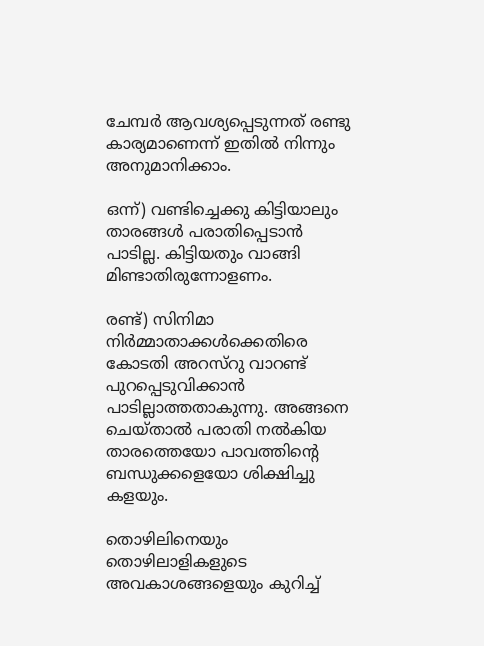ചേമ്പര്‍ ആവശ്യപ്പെടുന്നത് രണ്ടു കാര്യമാണെന്ന് ഇതില്‍ നിന്നും അനുമാനിക്കാം.

ഒന്ന്) വണ്ടിച്ചെക്കു കിട്ടിയാലും താരങ്ങള്‍ പരാതിപ്പെടാന്‍ പാടില്ല. കിട്ടിയതും വാങ്ങി മിണ്ടാതിരുന്നോളണം.

രണ്ട്) സിനിമാ നിര്‍മ്മാതാക്കള്‍ക്കെതിരെ കോടതി അറസ്റു വാറണ്ട് പുറപ്പെടുവിക്കാന്‍ പാടില്ലാത്തതാകുന്നു. അങ്ങനെ ചെയ്താല്‍ പരാതി നല്‍കിയ താരത്തെയോ പാവത്തിന്റെ ബന്ധുക്കളെയോ ശിക്ഷിച്ചു കളയും.

തൊഴിലിനെയും തൊഴിലാളികളുടെ അവകാശങ്ങളെയും കുറിച്ച്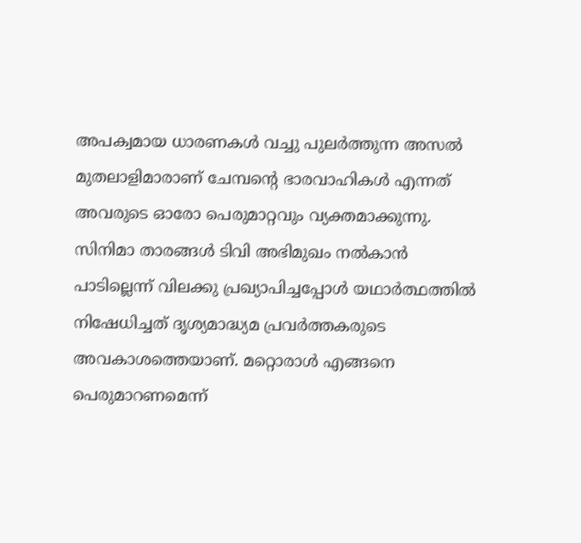അപക്വമായ ധാരണകള്‍ വച്ചു പുലര്‍ത്തുന്ന അസല്‍ മുതലാളിമാരാണ് ചേമ്പന്റെ ഭാരവാഹികള്‍ എന്നത് അവരുടെ ഓരോ പെരുമാറ്റവും വ്യക്തമാക്കുന്നു. സിനിമാ താരങ്ങള്‍ ടിവി അഭിമുഖം നല്‍കാന്‍ പാടില്ലെന്ന് വിലക്കു പ്രഖ്യാപിച്ചപ്പോള്‍ യഥാര്‍ത്ഥത്തില്‍ നിഷേധിച്ചത് ദൃശ്യമാദ്ധ്യമ പ്രവര്‍ത്തകരുടെ അവകാശത്തെയാണ്. മറ്റൊരാള്‍ എങ്ങനെ പെരുമാറണമെന്ന്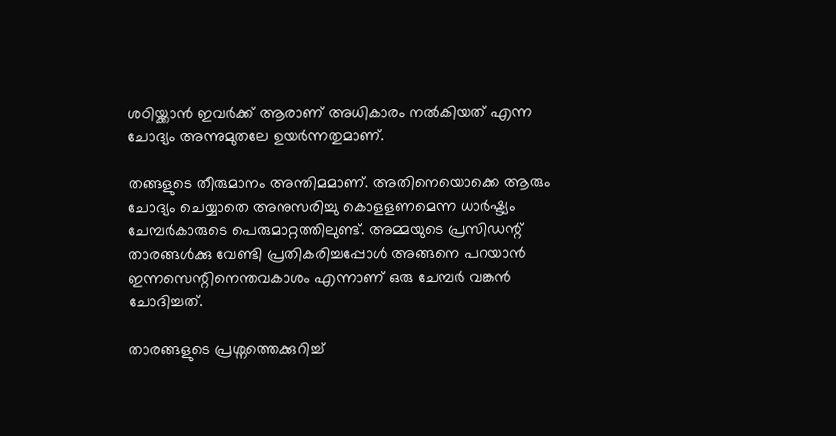ശഠിയ്ക്കാന്‍ ഇവര്‍ക്ക് ആരാണ് അധികാരം നല്‍കിയത് എന്ന ചോദ്യം അന്നുമുതലേ ഉയര്‍ന്നതുമാണ്.

തങ്ങളുടെ തീരുമാനം അന്തിമമാണ്. അതിനെയൊക്കെ ആരും ചോദ്യം ചെയ്യാതെ അനുസരിച്ചു കൊളളണമെന്ന ധാര്‍ഷ്ട്യം ചേമ്പര്‍കാരുടെ പെരുമാറ്റത്തിലുണ്ട്. അമ്മയുടെ പ്രസിഡന്റ് താരങ്ങള്‍ക്കു വേണ്ടി പ്രതികരിച്ചപ്പോള്‍ അങ്ങനെ പറയാന്‍ ഇന്നസെന്റിനെന്തവകാശം എന്നാണ് ഒരു ചേമ്പര്‍ വങ്കന്‍ ചോദിച്ചത്.

താരങ്ങളുടെ പ്രശ്നത്തെക്കുറിച്ച്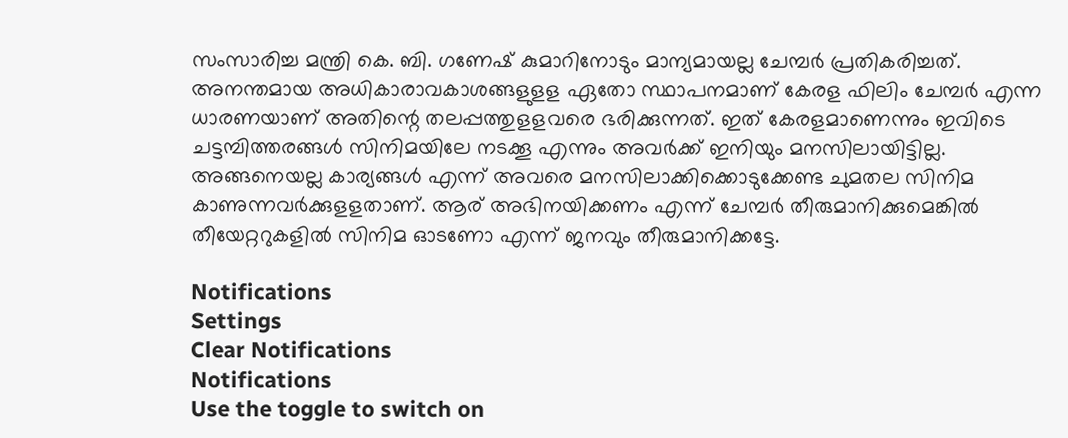സംസാരിച്ച മന്ത്രി കെ. ബി. ഗണേഷ് കുമാറിനോടും മാന്യമായല്ല ചേമ്പര്‍ പ്രതികരിച്ചത്. അനന്തമായ അധികാരാവകാശങ്ങളുളള ഏതോ സ്ഥാപനമാണ് കേരള ഫിലിം ചേമ്പര്‍ എന്ന ധാരണയാണ് അതിന്റെ തലപ്പത്തുളളവരെ ഭരിക്കുന്നത്. ഇത് കേരളമാണെന്നും ഇവിടെ ചട്ടമ്പിത്തരങ്ങള്‍ സിനിമയിലേ നടക്കൂ എന്നും അവര്‍ക്ക് ഇനിയും മനസിലായിട്ടില്ല. അങ്ങനെയല്ല കാര്യങ്ങള്‍ എന്ന് അവരെ മനസിലാക്കിക്കൊടുക്കേണ്ട ചുമതല സിനിമ കാണുന്നവര്‍ക്കുളളതാണ്. ആര് അഭിനയിക്കണം എന്ന് ചേമ്പര്‍ തീരുമാനിക്കുമെങ്കില്‍ തീയേറ്ററുകളില്‍ സിനിമ ഓടണോ എന്ന് ജനവും തീരുമാനിക്കട്ടേ.

Notifications
Settings
Clear Notifications
Notifications
Use the toggle to switch on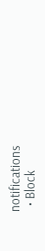notifications
  • Block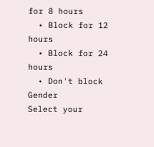for 8 hours
  • Block for 12 hours
  • Block for 24 hours
  • Don't block
Gender
Select your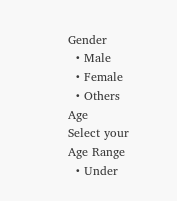Gender
  • Male
  • Female
  • Others
Age
Select your Age Range
  • Under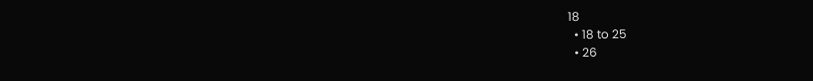18
  • 18 to 25
  • 26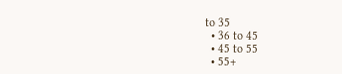to 35
  • 36 to 45
  • 45 to 55
  • 55+